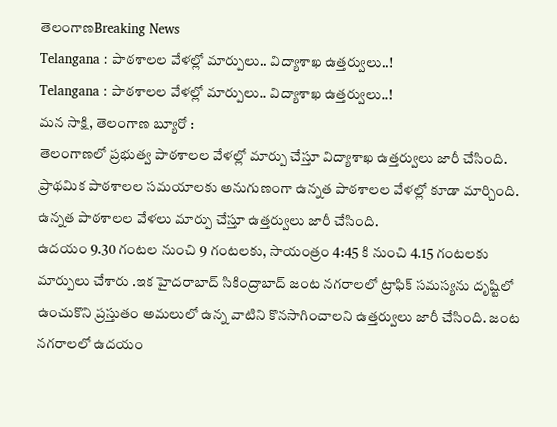తెలంగాణBreaking News
Telangana : పాఠశాలల వేళల్లో మార్పులు.. విద్యాశాఖ ఉత్తర్వులు..!
Telangana : పాఠశాలల వేళల్లో మార్పులు.. విద్యాశాఖ ఉత్తర్వులు..!
మన సాక్షి, తెలంగాణ బ్యూరో :
తెలంగాణలో ప్రభుత్వ పాఠశాలల వేళల్లో మార్పు చేస్తూ విద్యాశాఖ ఉత్తర్వులు జారీ చేసింది. ప్రాథమిక పాఠశాలల సమయాలకు అనుగుణంగా ఉన్నత పాఠశాలల వేళల్లో కూడా మార్చింది. ఉన్నత పాఠశాలల వేళలు మార్పు చేస్తూ ఉత్తర్వులు జారీ చేసింది.
ఉదయం 9.30 గంటల నుంచి 9 గంటలకు, సాయంత్రం 4:45 కి నుంచి 4.15 గంటలకు మార్పులు చేశారు .ఇక హైదరాబాద్ సికింద్రాబాద్ జంట నగరాలలో ట్రాఫిక్ సమస్యను దృష్టిలో ఉంచుకొని ప్రస్తుతం అమలులో ఉన్న వాటిని కొనసాగించాలని ఉత్తర్వులు జారీ చేసింది. జంట నగరాలలో ఉదయం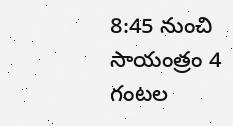8:45 నుంచి సాయంత్రం 4 గంటల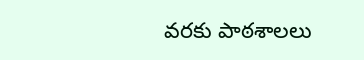వరకు పాఠశాలలు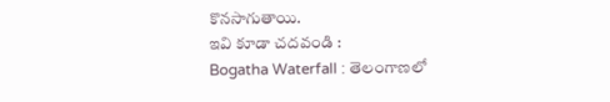కొనసాగుతాయి.
ఇవి కూడా చదవండి :
Bogatha Waterfall : తెలంగాణలో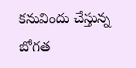కనువిందు చేస్తున్న బోగత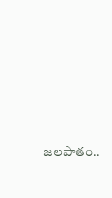జలపాతం..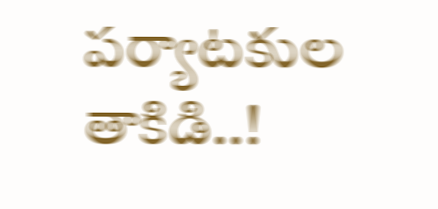పర్యాటకుల తాకిడి..!